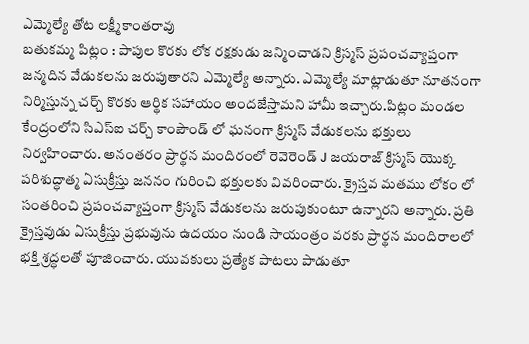ఎమ్మెల్యే తోట లక్ష్మీకాంతరావు
బతుకమ్మ పిట్లం : పాపుల కొరకు లోక రక్షకుడు జన్మించాడని క్రిస్మస్ ప్రపంచవ్యాప్తంగా జన్మదిన వేడుకలను జరుపుతారని ఎమ్మెల్యే అన్నారు. ఎమ్మెల్యే మాట్లాడుతూ నూతనంగా నిర్మిస్తున్న చర్చ్ కొరకు ఆర్థిక సహాయం అందజేస్తామని హామీ ఇచ్చారు.పిట్లం మండల కేంద్రంలోని సిఎస్ఐ చర్చ్ కాంపౌండ్ లో ఘనంగా క్రిస్మస్ వేడుకలను భక్తులు నిర్వహించారు. అనంతరం ప్రార్థన మందిరంలో రెవెరెండ్ J జయరాజ్ క్రిస్మస్ యొక్క పరిశుద్ధాత్మ ఏసుక్రీస్తు జననం గురించి భక్తులకు వివరించారు. క్రైస్తవ మతము లోకం లో సంతరించి ప్రపంచవ్యాప్తంగా క్రిస్మస్ వేడుకలను జరుపుకుంటూ ఉన్నారని అన్నారు. ప్రతి క్రైస్తవుడు ఏసుక్రీస్తు ప్రభువును ఉదయం నుండి సాయంత్రం వరకు ప్రార్థన మందిరాలలో భక్తి శ్రద్ధలతో పూజించారు. యువకులు ప్రత్యేక పాటలు పాడుతూ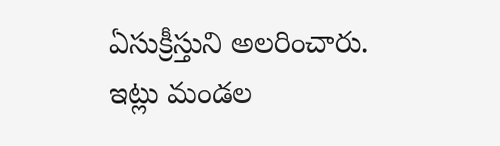ఏసుక్రీస్తుని అలరించారు. ఇట్లు మండల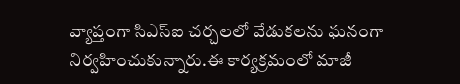వ్యాప్తంగా సిఎస్ఐ చర్చలలో వేడుకలను ఘనంగా నిర్వహించుకున్నారు.ఈ కార్యక్రమంలో మాజీ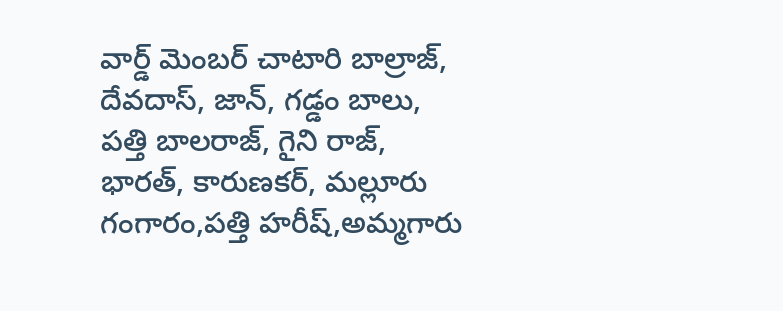వార్డ్ మెంబర్ చాటారి బాల్రాజ్, దేవదాస్, జాన్, గడ్డం బాలు, పత్తి బాలరాజ్, గైని రాజ్, భారత్, కారుణకర్, మల్లూరు గంగారం,పత్తి హరీష్,అమ్మగారు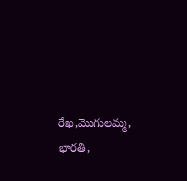రేఖ,మొగులమ్మ, భారతి,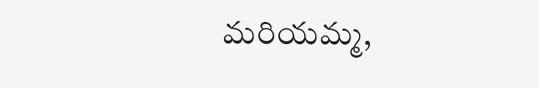మరియమ్మ,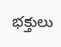భక్తులు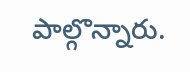పాల్గొన్నారు.